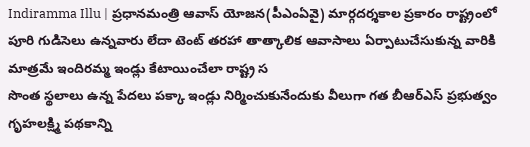Indiramma Illu | ప్రధానమంత్రి ఆవాస్ యోజన(పీఎంఏవై) మార్గదర్శకాల ప్రకారం రాష్ట్రంలో పూరి గుడిసెలు ఉన్నవారు లేదా టెంట్ తరహా తాత్కాలిక ఆవాసాలు ఏర్పాటుచేసుకున్న వారికి మాత్రమే ఇందిరమ్మ ఇండ్లు కేటాయించేలా రాష్ట్ర స
సొంత స్థలాలు ఉన్న పేదలు పక్కా ఇండ్లు నిర్మించుకునేందుకు వీలుగా గత బీఆర్ఎస్ ప్రభుత్వం గృహలక్ష్మి పథకాన్ని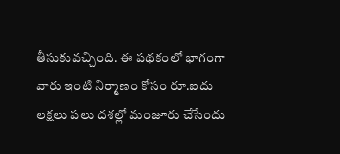తీసుకువచ్చింది. ఈ పథకంలో భాగంగా వారు ఇంటి నిర్మాణం కోసం రూ.ఐదు లక్షలు పలు దశల్లో మంజూరు చేసేందు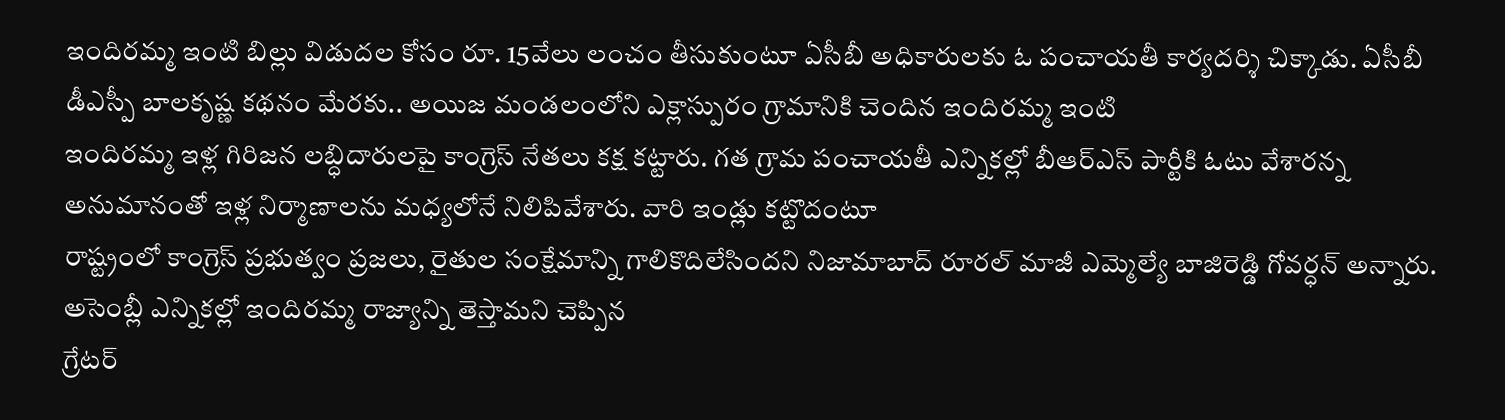ఇందిరమ్మ ఇంటి బిల్లు విడుదల కోసం రూ. 15వేలు లంచం తీసుకుంటూ ఏసీబీ అధికారులకు ఓ పంచాయతీ కార్యదర్శి చిక్కాడు. ఏసీబీ డీఎస్పీ బాలకృష్ణ కథనం మేరకు.. అయిజ మండలంలోని ఎక్లాస్పురం గ్రామానికి చెందిన ఇందిరమ్మ ఇంటి
ఇందిరమ్మ ఇళ్ల గిరిజన లబ్ధిదారులపై కాంగ్రెస్ నేతలు కక్ష కట్టారు. గత గ్రామ పంచాయతీ ఎన్నికల్లో బీఆర్ఎస్ పార్టీకి ఓటు వేశారన్న అనుమానంతో ఇళ్ల నిర్మాణాలను మధ్యలోనే నిలిపివేశారు. వారి ఇండ్లు కట్టొదంటూ
రాష్ట్రంలో కాంగ్రెస్ ప్రభుత్వం ప్రజలు, రైతుల సంక్షేమాన్ని గాలికొదిలేసిందని నిజామాబాద్ రూరల్ మాజీ ఎమ్మెల్యే బాజిరెడ్డి గోవర్ధన్ అన్నారు. అసెంబ్లీ ఎన్నికల్లో ఇందిరమ్మ రాజ్యాన్ని తెస్తామని చెప్పిన
గ్రేటర్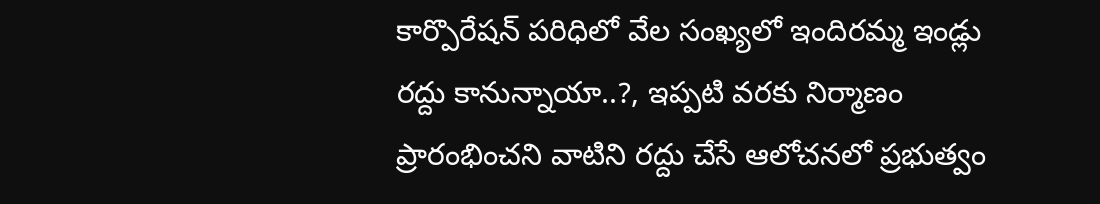కార్పొరేషన్ పరిధిలో వేల సంఖ్యలో ఇందిరమ్మ ఇండ్లు రద్దు కానున్నాయా..?, ఇప్పటి వరకు నిర్మాణం ప్రారంభించని వాటిని రద్దు చేసే ఆలోచనలో ప్రభుత్వం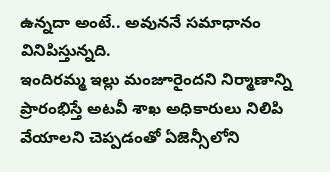ఉన్నదా అంటే.. అవుననే సమాధానం వినిపిస్తున్నది.
ఇందిరమ్మ ఇల్లు మంజూరైందని నిర్మాణాన్ని ప్రారంభిస్తే అటవీ శాఖ అధికారులు నిలిపి వేయాలని చెప్పడంతో ఏజెన్సీలోని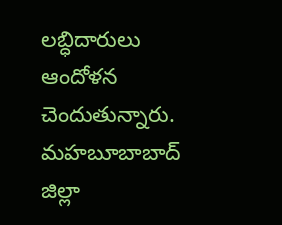లబ్ధిదారులు ఆందోళన చెందుతున్నారు. మహబూబాబాద్ జిల్లా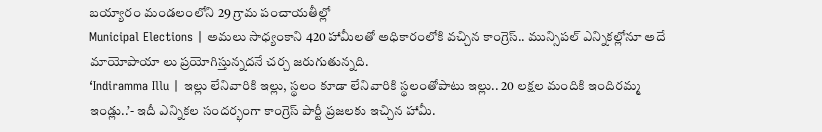బయ్యారం మండలంలోని 29 గ్రామ పంచాయతీల్లో
Municipal Elections | అమలు సాధ్యంకాని 420 హామీలతో అధికారంలోకి వచ్చిన కాంగ్రెస్.. మున్సిపల్ ఎన్నికల్లోనూ అదే మాయోపాయా లు ప్రయోగిస్తున్నదనే చర్చ జరుగుతున్నది.
‘Indiramma Illu | ఇల్లు లేనివారికి ఇల్లు, స్థలం కూడా లేనివారికి స్థలంతోపాటు ఇల్లు.. 20 లక్షల మందికి ఇందిరమ్మ ఇండ్లు..’- ఇదీ ఎన్నికల సందర్భంగా కాంగ్రెస్ పార్టీ ప్రజలకు ఇచ్చిన హామీ.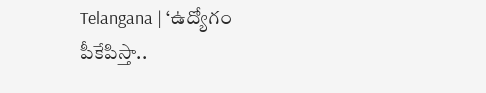Telangana | ‘ఉద్యోగం పీకేపిస్తా..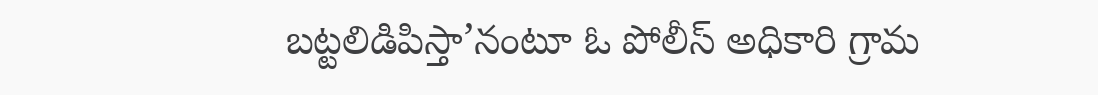బట్టలిడిపిస్తా’నంటూ ఓ పోలీస్ అధికారి గ్రామ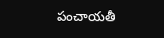పంచాయతీ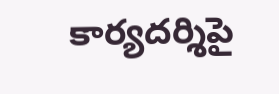కార్యదర్శిపై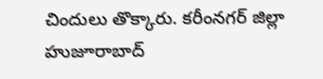చిందులు తొక్కారు. కరీంనగర్ జిల్లా హుజూరాబాద్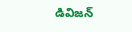డివిజన్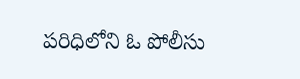పరిధిలోని ఓ పోలీసు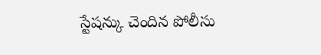స్టేషన్కు చెందిన పోలీసు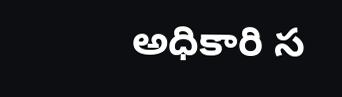అధికారి స